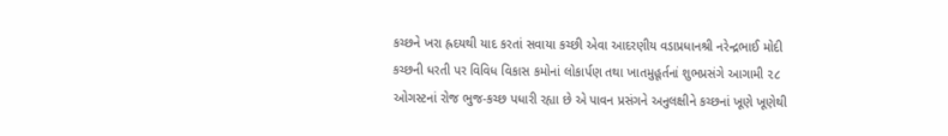કચ્છને ખરા હ્રદયથી યાદ કરતાં સવાયા કચ્છી એવા આદરણીય વડાપ્રધાનશ્રી નરેન્દ્રભાઈ મોદી કચ્છની ધરતી પર વિવિધ વિકાસ કમોનાં લોકાર્પણ તથા ખાતમુહૂર્તનાં શુભપ્રસંગે આગામી ૨૮ ઓગસ્ટનાં રોજ ભુજ-કચ્છ પધારી રહ્યા છે એ પાવન પ્રસંગને અનુલક્ષીને કચ્છનાં ખૂણે ખૂણેથી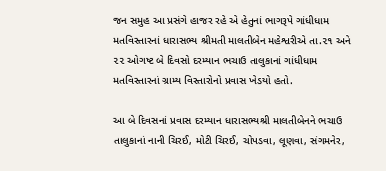જન સમુહ આ પ્રસંગે હાજર રહે એ હેતુનાં ભાગરૂપે ગાંધીધામ મતવિસ્તારનાં ધારાસભ્ય શ્રીમતી માલતીબેન મહેશ્વરીએ તા.૨૧ અને ૨૨ ઓગષ્ટ બે દિવસો દરમ્યાન ભચાઉ તાલુકાનાં ગાંધીધામ મતવિસ્તારનાં ગ્રામ્ય વિસ્તારોનો પ્રવાસ ખેડયો હતો.

આ બે દિવસનાં પ્રવાસ દરમ્યાન ધારાસભ્યશ્રી માલતીબેનને ભચાઉ તાલુકાનાં નાની ચિરઈ, મોટી ચિરઈ, ચોપડવા, લૂણવા, સંગમનેર,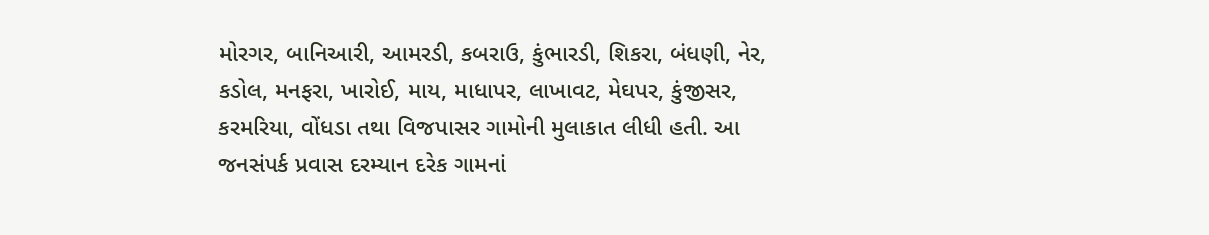મોરગર, બાનિઆરી, આમરડી, કબરાઉ, કુંભારડી, શિકરા, બંધણી, નેર, કડોલ, મનફરા, ખારોઈ, માય, માધાપર, લાખાવટ, મેઘપર, કુંજીસર, કરમરિયા, વોંધડા તથા વિજપાસર ગામોની મુલાકાત લીધી હતી. આ જનસંપર્ક પ્રવાસ દરમ્યાન દરેક ગામનાં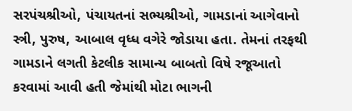સરપંચશ્રીઓ, પંચાયતનાં સભ્યશ્રીઓ, ગામડાનાં આગેવાનો સ્ત્રી, પુરુષ, આબાલ વૃધ્ધ વગેરે જોડાયા હતા. તેમનાં તરફથી ગામડાને લગતી કેટલીક સામાન્ય બાબતો વિષે રજૂઆતો કરવામાં આવી હતી જેમાંથી મોટા ભાગની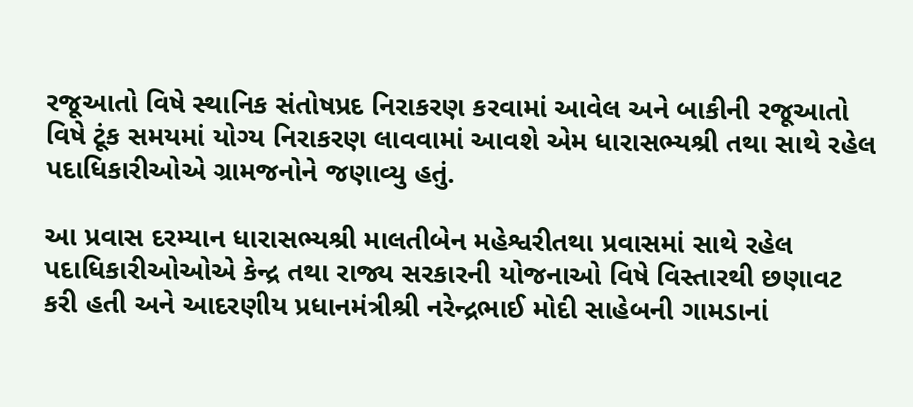રજૂઆતો વિષે સ્થાનિક સંતોષપ્રદ નિરાકરણ કરવામાં આવેલ અને બાકીની રજૂઆતો વિષે ટૂંક સમયમાં યોગ્ય નિરાકરણ લાવવામાં આવશે એમ ધારાસભ્યશ્રી તથા સાથે રહેલ પદાધિકારીઓએ ગ્રામજનોને જણાવ્યુ હતું.

આ પ્રવાસ દરમ્યાન ધારાસભ્યશ્રી માલતીબેન મહેશ્વરીતથા પ્રવાસમાં સાથે રહેલ પદાધિકારીઓઓએ કેન્દ્ર તથા રાજ્ય સરકારની યોજનાઓ વિષે વિસ્તારથી છણાવટ કરી હતી અને આદરણીય પ્રધાનમંત્રીશ્રી નરેન્દ્રભાઈ મોદી સાહેબની ગામડાનાં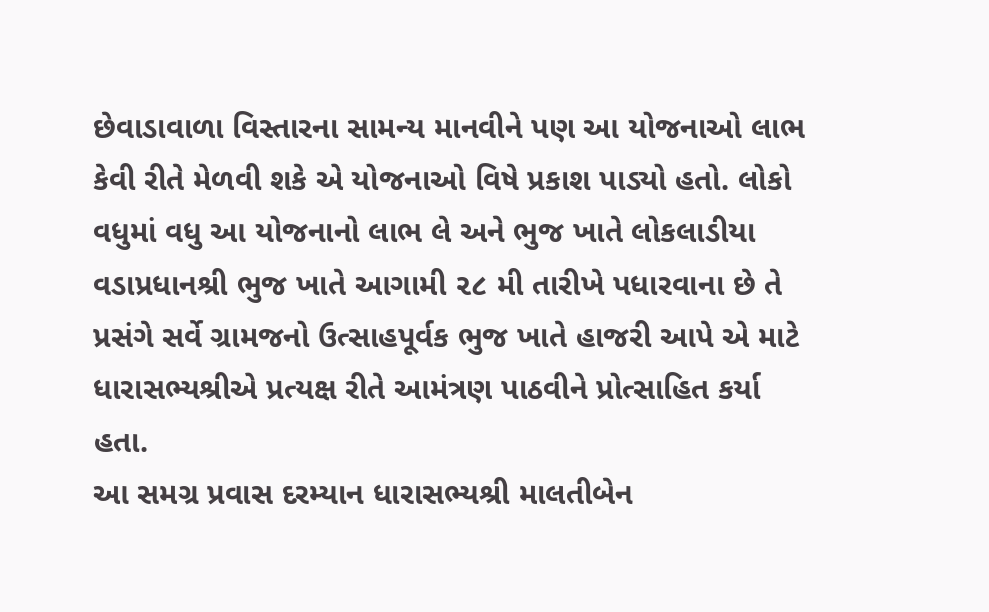છેવાડાવાળા વિસ્તારના સામન્ય માનવીને પણ આ યોજનાઓ લાભ કેવી રીતે મેળવી શકે એ યોજનાઓ વિષે પ્રકાશ પાડ્યો હતો. લોકો વધુમાં વધુ આ યોજનાનો લાભ લે અને ભુજ ખાતે લોકલાડીયા વડાપ્રધાનશ્રી ભુજ ખાતે આગામી ૨૮ મી તારીખે પધારવાના છે તે પ્રસંગે સર્વે ગ્રામજનો ઉત્સાહપૂર્વક ભુજ ખાતે હાજરી આપે એ માટે ધારાસભ્યશ્રીએ પ્રત્યક્ષ રીતે આમંત્રણ પાઠવીને પ્રોત્સાહિત કર્યા હતા.
આ સમગ્ર પ્રવાસ દરમ્યાન ધારાસભ્યશ્રી માલતીબેન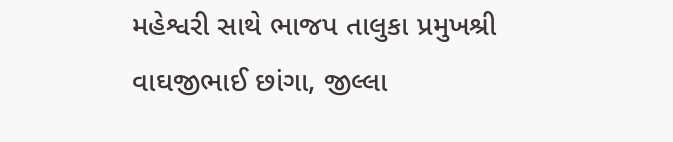મહેશ્વરી સાથે ભાજપ તાલુકા પ્રમુખશ્રી વાઘજીભાઈ છાંગા, જીલ્લા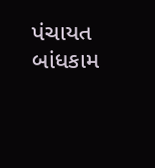પંચાયત બાંધકામ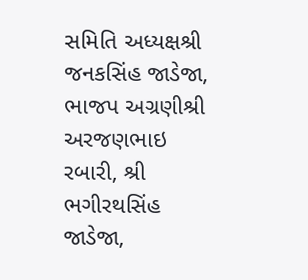સમિતિ અધ્યક્ષશ્રી જનકસિંહ જાડેજા, ભાજપ અગ્રણીશ્રી અરજણભાઇ રબારી, શ્રી ભગીરથસિંહ જાડેજા,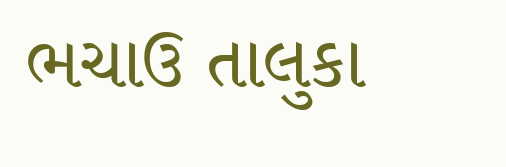ભચાઉ તાલુકા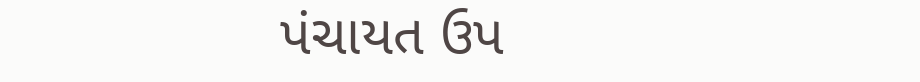પંચાયત ઉપ